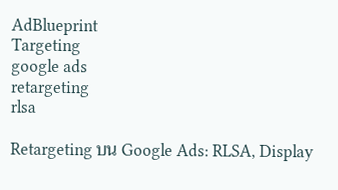AdBlueprint
Targeting
google ads
retargeting
rlsa

Retargeting บน Google Ads: RLSA, Display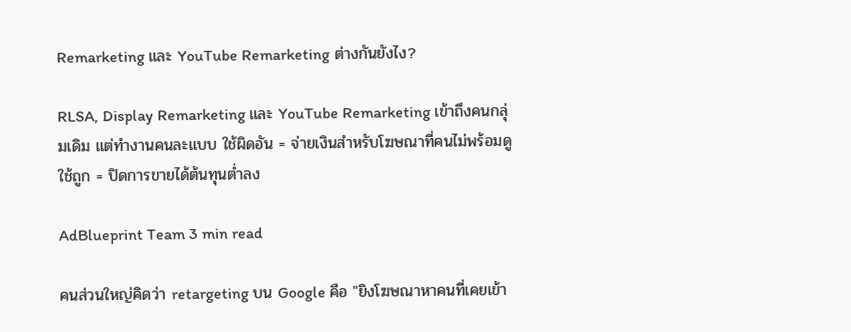Remarketing และ YouTube Remarketing ต่างกันยังไง?

RLSA, Display Remarketing และ YouTube Remarketing เข้าถึงคนกลุ่มเดิม แต่ทำงานคนละแบบ ใช้ผิดอัน = จ่ายเงินสำหรับโฆษณาที่คนไม่พร้อมดู ใช้ถูก = ปิดการขายได้ต้นทุนต่ำลง

AdBlueprint Team 3 min read

คนส่วนใหญ่คิดว่า retargeting บน Google คือ "ยิงโฆษณาหาคนที่เคยเข้า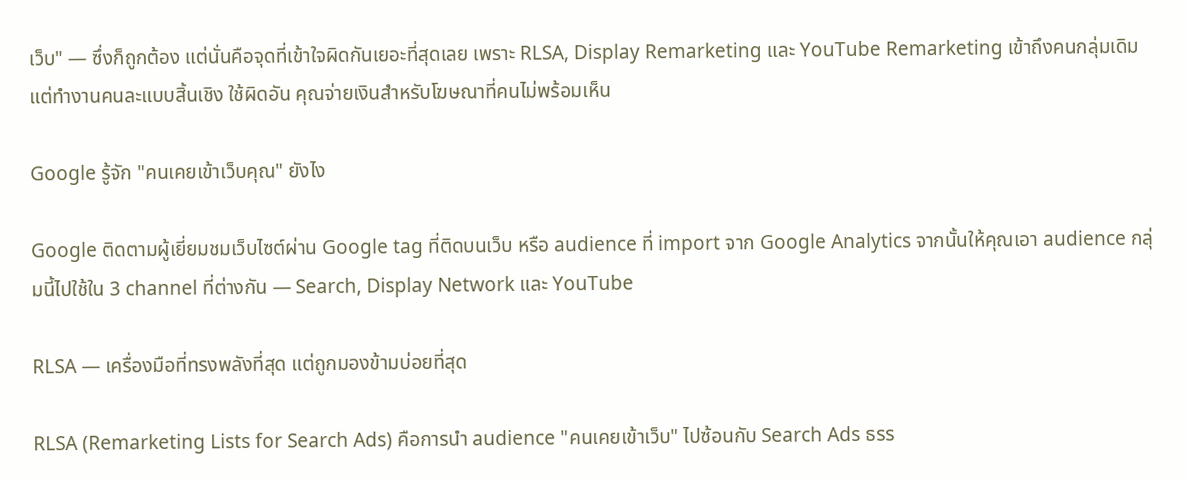เว็บ" — ซึ่งก็ถูกต้อง แต่นั่นคือจุดที่เข้าใจผิดกันเยอะที่สุดเลย เพราะ RLSA, Display Remarketing และ YouTube Remarketing เข้าถึงคนกลุ่มเดิม แต่ทำงานคนละแบบสิ้นเชิง ใช้ผิดอัน คุณจ่ายเงินสำหรับโฆษณาที่คนไม่พร้อมเห็น

Google รู้จัก "คนเคยเข้าเว็บคุณ" ยังไง

Google ติดตามผู้เยี่ยมชมเว็บไซต์ผ่าน Google tag ที่ติดบนเว็บ หรือ audience ที่ import จาก Google Analytics จากนั้นให้คุณเอา audience กลุ่มนี้ไปใช้ใน 3 channel ที่ต่างกัน — Search, Display Network และ YouTube

RLSA — เครื่องมือที่ทรงพลังที่สุด แต่ถูกมองข้ามบ่อยที่สุด

RLSA (Remarketing Lists for Search Ads) คือการนำ audience "คนเคยเข้าเว็บ" ไปซ้อนกับ Search Ads ธรร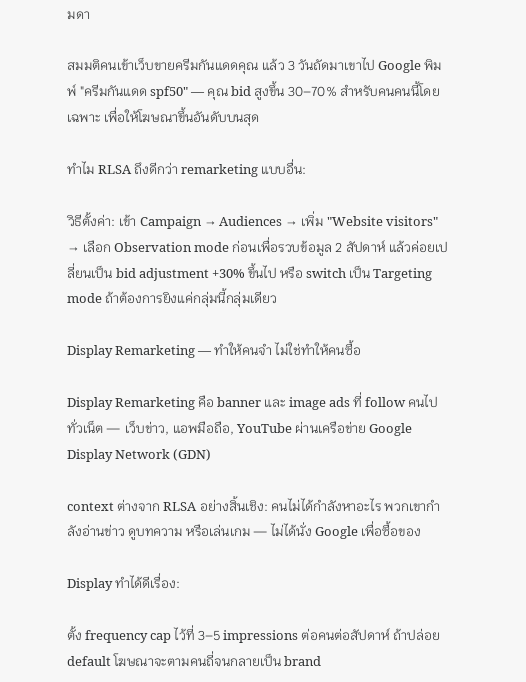มดา

สมมติคนเข้าเว็บขายครีมกันแดดคุณ แล้ว 3 วันถัดมาเขาไป Google พิมพ์ "ครีมกันแดด spf50" — คุณ bid สูงขึ้น 30–70% สำหรับคนคนนี้โดยเฉพาะ เพื่อให้โฆษณาขึ้นอันดับบนสุด

ทำไม RLSA ถึงดีกว่า remarketing แบบอื่น:

วิธีตั้งค่า: เข้า Campaign → Audiences → เพิ่ม "Website visitors" → เลือก Observation mode ก่อนเพื่อรวบข้อมูล 2 สัปดาห์ แล้วค่อยเปลี่ยนเป็น bid adjustment +30% ขึ้นไป หรือ switch เป็น Targeting mode ถ้าต้องการยิงแค่กลุ่มนี้กลุ่มเดียว

Display Remarketing — ทำให้คนจำ ไม่ใช่ทำให้คนซื้อ

Display Remarketing คือ banner และ image ads ที่ follow คนไปทั่วเน็ต — เว็บข่าว, แอพมือถือ, YouTube ผ่านเครือข่าย Google Display Network (GDN)

context ต่างจาก RLSA อย่างสิ้นเชิง: คนไม่ได้กำลังหาอะไร พวกเขากำลังอ่านข่าว ดูบทความ หรือเล่นเกม — ไม่ได้นั่ง Google เพื่อซื้อของ

Display ทำได้ดีเรื่อง:

ตั้ง frequency cap ไว้ที่ 3–5 impressions ต่อคนต่อสัปดาห์ ถ้าปล่อย default โฆษณาจะตามคนถี่จนกลายเป็น brand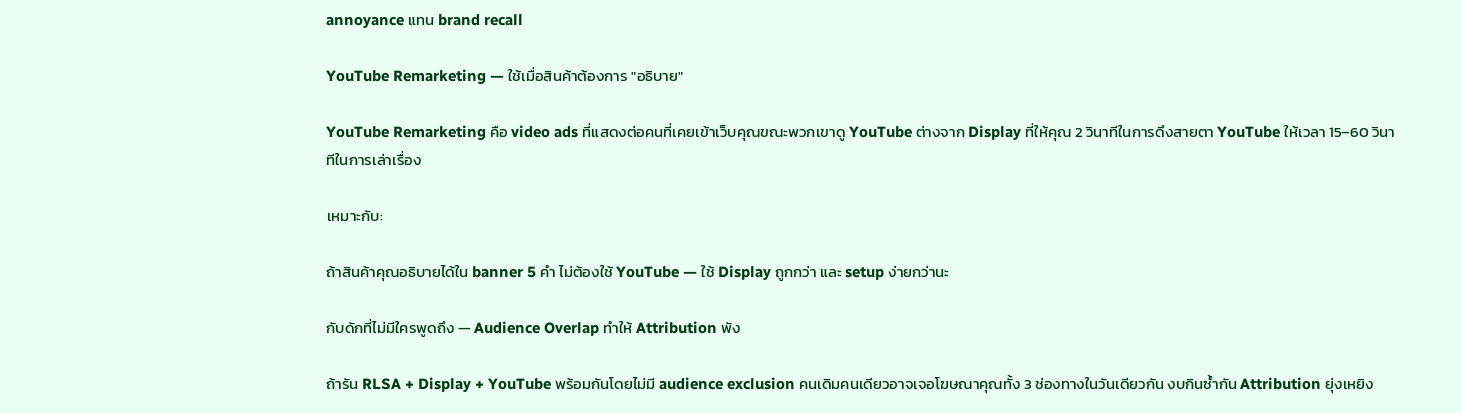annoyance แทน brand recall

YouTube Remarketing — ใช้เมื่อสินค้าต้องการ "อธิบาย"

YouTube Remarketing คือ video ads ที่แสดงต่อคนที่เคยเข้าเว็บคุณขณะพวกเขาดู YouTube ต่างจาก Display ที่ให้คุณ 2 วินาทีในการดึงสายตา YouTube ให้เวลา 15–60 วินาทีในการเล่าเรื่อง

เหมาะกับ:

ถ้าสินค้าคุณอธิบายได้ใน banner 5 คำ ไม่ต้องใช้ YouTube — ใช้ Display ถูกกว่า และ setup ง่ายกว่านะ

กับดักที่ไม่มีใครพูดถึง — Audience Overlap ทำให้ Attribution พัง

ถ้ารัน RLSA + Display + YouTube พร้อมกันโดยไม่มี audience exclusion คนเดิมคนเดียวอาจเจอโฆษณาคุณทั้ง 3 ช่องทางในวันเดียวกัน งบกินซ้ำกัน Attribution ยุ่งเหยิง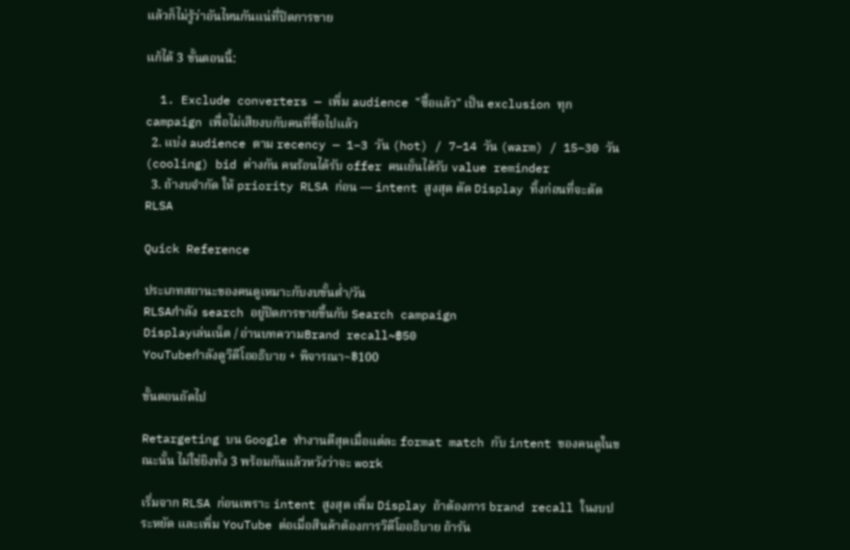แล้วก็ไม่รู้ว่าอันไหนกันแน่ที่ปิดการขาย

แก้ได้ 3 ขั้นตอนนี้:

  1. Exclude converters — เพิ่ม audience "ซื้อแล้ว" เป็น exclusion ทุก campaign เพื่อไม่เสียงบกับคนที่ซื้อไปแล้ว
  2. แบ่ง audience ตาม recency — 1–3 วัน (hot) / 7–14 วัน (warm) / 15–30 วัน (cooling) bid ต่างกัน คนร้อนได้รับ offer คนเย็นได้รับ value reminder
  3. ถ้างบจำกัด ให้ priority RLSA ก่อน — intent สูงสุด ตัด Display ทิ้งก่อนที่จะตัด RLSA

Quick Reference

ประเภทสถานะของคนดูเหมาะกับงบขั้นต่ำ/วัน
RLSAกำลัง search อยู่ปิดการขายขึ้นกับ Search campaign
Displayเล่นเน็ต / อ่านบทความBrand recall~฿50
YouTubeกำลังดูวิดีโออธิบาย + พิจารณา~฿100

ขั้นตอนถัดไป

Retargeting บน Google ทำงานดีสุดเมื่อแต่ละ format match กับ intent ของคนดูในขณะนั้น ไม่ใช่ยิงทั้ง 3 พร้อมกันแล้วหวังว่าจะ work

เริ่มจาก RLSA ก่อนเพราะ intent สูงสุด เพิ่ม Display ถ้าต้องการ brand recall ในงบประหยัด และเพิ่ม YouTube ต่อเมื่อสินค้าต้องการวิดีโออธิบาย ถ้ารัน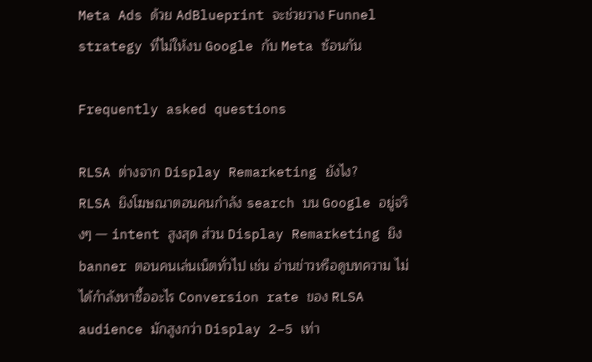Meta Ads ด้วย AdBlueprint จะช่วยวาง Funnel strategy ที่ไม่ให้งบ Google กับ Meta ซ้อนกัน

Frequently asked questions

RLSA ต่างจาก Display Remarketing ยังไง?
RLSA ยิงโฆษณาตอนคนกำลัง search บน Google อยู่จริงๆ — intent สูงสุด ส่วน Display Remarketing ยิง banner ตอนคนเล่นเน็ตทั่วไป เช่น อ่านข่าวหรือดูบทความ ไม่ได้กำลังหาซื้ออะไร Conversion rate ของ RLSA audience มักสูงกว่า Display 2–5 เท่า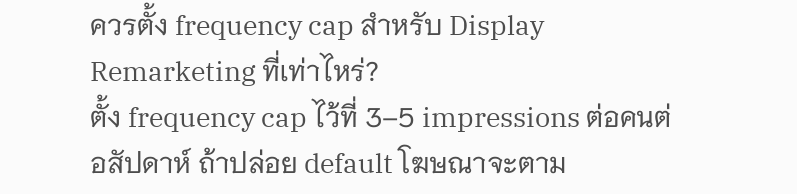ควรตั้ง frequency cap สำหรับ Display Remarketing ที่เท่าไหร่?
ตั้ง frequency cap ไว้ที่ 3–5 impressions ต่อคนต่อสัปดาห์ ถ้าปล่อย default โฆษณาจะตาม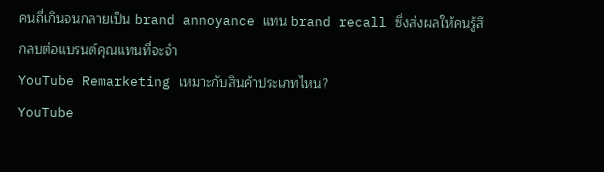คนถี่เกินจนกลายเป็น brand annoyance แทน brand recall ซึ่งส่งผลให้คนรู้สึกลบต่อแบรนด์คุณแทนที่จะจำ
YouTube Remarketing เหมาะกับสินค้าประเภทไหน?
YouTube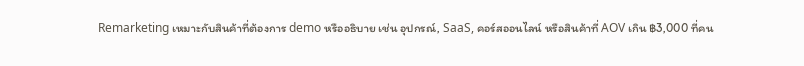Remarketing เหมาะกับสินค้าที่ต้องการ demo หรืออธิบาย เช่น อุปกรณ์, SaaS, คอร์สออนไลน์ หรือสินค้าที่ AOV เกิน ฿3,000 ที่คน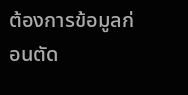ต้องการข้อมูลก่อนตัด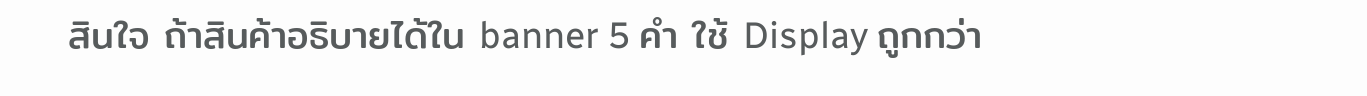สินใจ ถ้าสินค้าอธิบายได้ใน banner 5 คำ ใช้ Display ถูกกว่า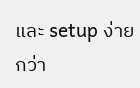และ setup ง่ายกว่า